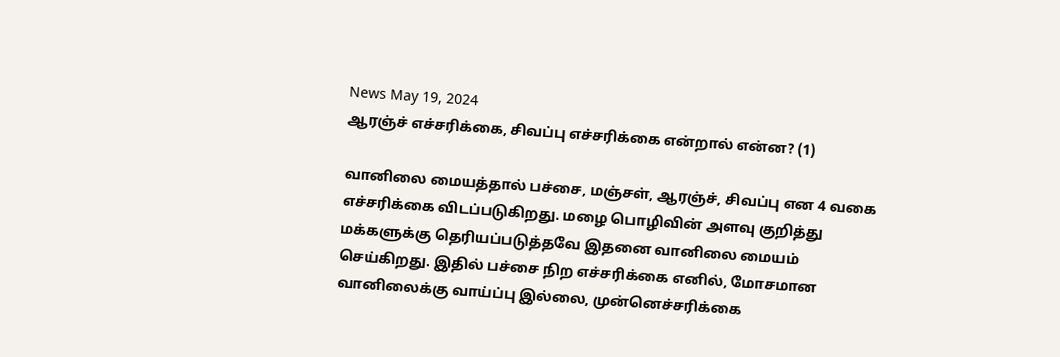News May 19, 2024
ஆரஞ்ச் எச்சரிக்கை, சிவப்பு எச்சரிக்கை என்றால் என்ன? (1)

வானிலை மையத்தால் பச்சை, மஞ்சள், ஆரஞ்ச், சிவப்பு என 4 வகை எச்சரிக்கை விடப்படுகிறது. மழை பொழிவின் அளவு குறித்து மக்களுக்கு தெரியப்படுத்தவே இதனை வானிலை மையம் செய்கிறது. இதில் பச்சை நிற எச்சரிக்கை எனில், மோசமான வானிலைக்கு வாய்ப்பு இல்லை, முன்னெச்சரிக்கை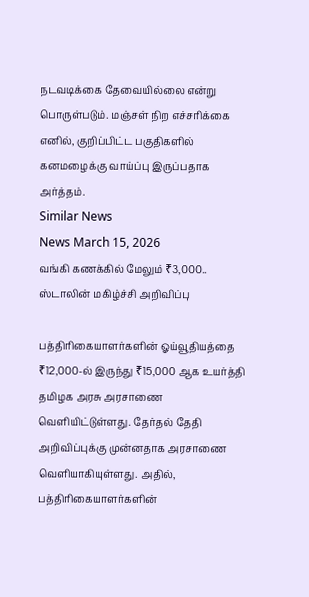நடவடிக்கை தேவையில்லை என்று பொருள்படும். மஞ்சள் நிற எச்சரிக்கை எனில், குறிப்பிட்ட பகுதிகளில் கனமழைக்கு வாய்ப்பு இருப்பதாக அர்த்தம்.
Similar News
News March 15, 2026
வங்கி கணக்கில் மேலும் ₹3,000.. ஸ்டாலின் மகிழ்ச்சி அறிவிப்பு

பத்திரிகையாளர்களின் ஓய்வூதியத்தை ₹12,000-ல் இருந்து ₹15,000 ஆக உயர்த்தி தமிழக அரசு அரசாணை வெளியிட்டுள்ளது. தேர்தல் தேதி அறிவிப்புக்கு முன்னதாக அரசாணை வெளியாகியுள்ளது. அதில், பத்திரிகையாளர்களின்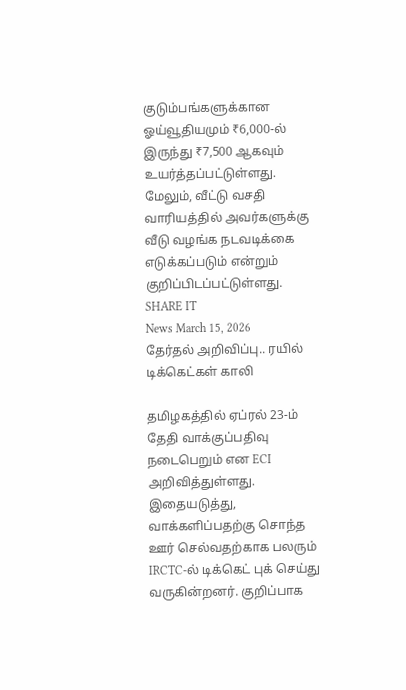குடும்பங்களுக்கான ஓய்வூதியமும் ₹6,000-ல் இருந்து ₹7,500 ஆகவும் உயர்த்தப்பட்டுள்ளது. மேலும், வீட்டு வசதி வாரியத்தில் அவர்களுக்கு வீடு வழங்க நடவடிக்கை எடுக்கப்படும் என்றும் குறிப்பிடப்பட்டுள்ளது. SHARE IT
News March 15, 2026
தேர்தல் அறிவிப்பு.. ரயில் டிக்கெட்கள் காலி

தமிழகத்தில் ஏப்ரல் 23-ம் தேதி வாக்குப்பதிவு நடைபெறும் என ECI அறிவித்துள்ளது. இதையடுத்து, வாக்களிப்பதற்கு சொந்த ஊர் செல்வதற்காக பலரும் IRCTC-ல் டிக்கெட் புக் செய்து வருகின்றனர். குறிப்பாக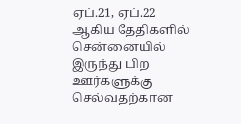ஏப்.21, ஏப்.22 ஆகிய தேதிகளில் சென்னையில் இருந்து பிற ஊர்களுக்கு செல்வதற்கான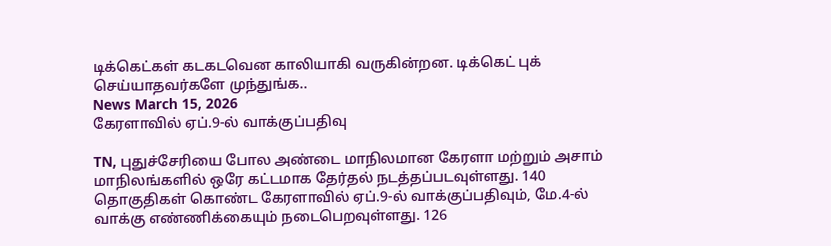டிக்கெட்கள் கடகடவென காலியாகி வருகின்றன. டிக்கெட் புக் செய்யாதவர்களே முந்துங்க..
News March 15, 2026
கேரளாவில் ஏப்.9-ல் வாக்குப்பதிவு

TN, புதுச்சேரியை போல அண்டை மாநிலமான கேரளா மற்றும் அசாம் மாநிலங்களில் ஒரே கட்டமாக தேர்தல் நடத்தப்படவுள்ளது. 140 தொகுதிகள் கொண்ட கேரளாவில் ஏப்.9-ல் வாக்குப்பதிவும், மே.4-ல் வாக்கு எண்ணிக்கையும் நடைபெறவுள்ளது. 126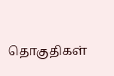தொகுதிகள்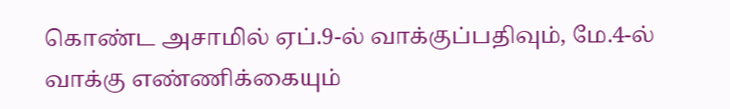கொண்ட அசாமில் ஏப்.9-ல் வாக்குப்பதிவும், மே.4-ல் வாக்கு எண்ணிக்கையும்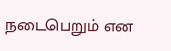நடைபெறும் என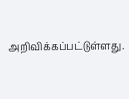அறிவிக்கப்பட்டுள்ளது.